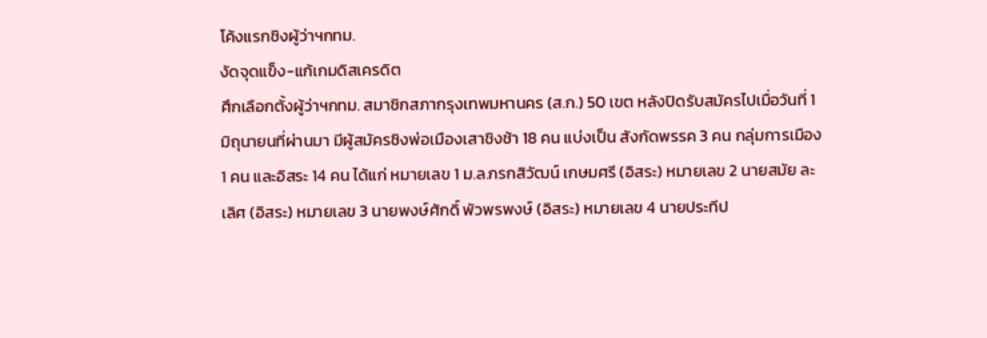โค้งแรกชิงผู้ว่าฯกทม.
งัดจุดแข็ง-แก้เกมดิสเครดิต
ศึกเลือกตั้งผู้ว่าฯกทม. สมาชิกสภากรุงเทพมหานคร (ส.ก.) 50 เขต หลังปิดรับสมัครไปเมื่อวันที่ 1 มิถุนายนที่ผ่านมา มีผู้สมัครชิงพ่อเมืองเสาชิงช้า 18 คน แบ่งเป็น สังกัดพรรค 3 คน กลุ่มการเมือง 1 คน และอิสระ 14 คน ได้แก่ หมายเลข 1 ม.ล.กรกสิวัฒน์ เกษมศรี (อิสระ) หมายเลข 2 นายสมัย ละเลิศ (อิสระ) หมายเลข 3 นายพงษ์ศักดิ์ พัวพรพงษ์ (อิสระ) หมายเลข 4 นายประทีป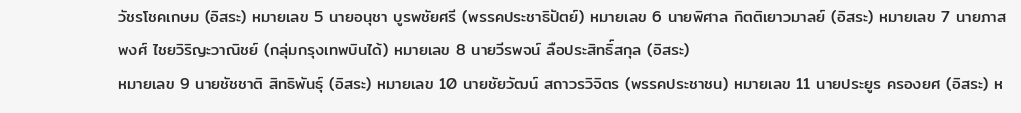วัชรโชคเกษม (อิสระ) หมายเลข 5 นายอนุชา บูรพชัยศรี (พรรคประชาธิปัตย์) หมายเลข 6 นายพิศาล กิตติเยาวมาลย์ (อิสระ) หมายเลข 7 นายภาสพงศ์ ไชยวิริญะวาณิชย์ (กลุ่มกรุงเทพบินได้) หมายเลข 8 นายวีรพจน์ ลือประสิทธิ์สกุล (อิสระ)
หมายเลข 9 นายชัชชาติ สิทธิพันธุ์ (อิสระ) หมายเลข 10 นายชัยวัฒน์ สถาวรวิจิตร (พรรคประชาชน) หมายเลข 11 นายประยูร ครองยศ (อิสระ) ห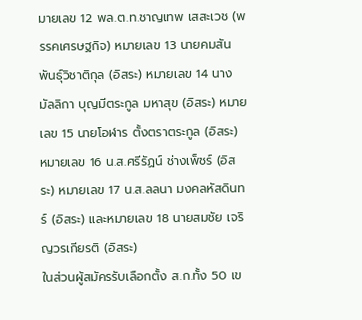มายเลข 12 พล.ต.ท.ชาญเทพ เสสะเวช (พรรคเศรษฐกิจ) หมายเลข 13 นายคมสัน พันธุ์วิชาติกุล (อิสระ) หมายเลข 14 นางมัลลิกา บุญมีตระกูล มหาสุข (อิสระ) หมายเลข 15 นายโอฬาร ตั้งตราตระกูล (อิสระ) หมายเลข 16 น.ส.ศรีรัฏน์ ช่างเพ็ชร์ (อิสระ) หมายเลข 17 น.ส.ลลนา มงคลหัสดินทร์ (อิสระ) และหมายเลข 18 นายสมชัย เจริญวรเกียรติ (อิสระ)
ในส่วนผู้สมัครรับเลือกตั้ง ส.ก.ทั้ง 50 เข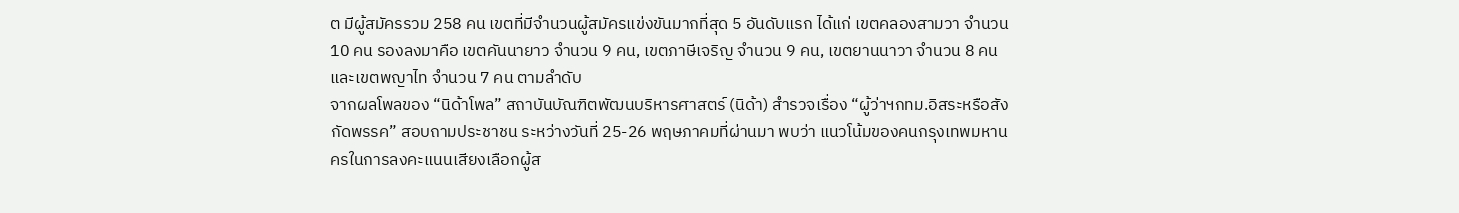ต มีผู้สมัครรวม 258 คน เขตที่มีจำนวนผู้สมัครแข่งขันมากที่สุด 5 อันดับแรก ได้แก่ เขตคลองสามวา จำนวน 10 คน รองลงมาคือ เขตคันนายาว จำนวน 9 คน, เขตภาษีเจริญ จำนวน 9 คน, เขตยานนาวา จำนวน 8 คน และเขตพญาไท จำนวน 7 คน ตามลำดับ
จากผลโพลของ “นิด้าโพล” สถาบันบัณฑิตพัฒนบริหารศาสตร์ (นิด้า) สำรวจเรื่อง “ผู้ว่าฯกทม.อิสระหรือสังกัดพรรค” สอบถามประชาชน ระหว่างวันที่ 25-26 พฤษภาคมที่ผ่านมา พบว่า แนวโน้มของคนกรุงเทพมหานครในการลงคะแนนเสียงเลือกผู้ส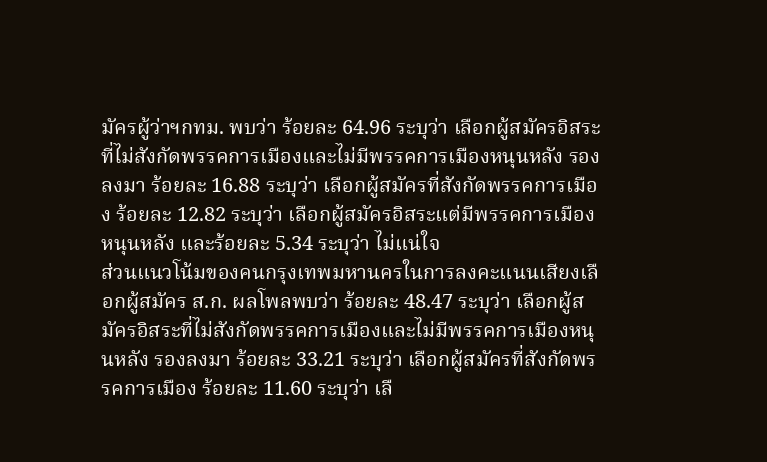มัครผู้ว่าฯกทม. พบว่า ร้อยละ 64.96 ระบุว่า เลือกผู้สมัครอิสระที่ไม่สังกัดพรรคการเมืองและไม่มีพรรคการเมืองหนุนหลัง รองลงมา ร้อยละ 16.88 ระบุว่า เลือกผู้สมัครที่สังกัดพรรคการเมือง ร้อยละ 12.82 ระบุว่า เลือกผู้สมัครอิสระแต่มีพรรคการเมืองหนุนหลัง และร้อยละ 5.34 ระบุว่า ไม่แน่ใจ
ส่วนแนวโน้มของคนกรุงเทพมหานครในการลงคะแนนเสียงเลือกผู้สมัคร ส.ก. ผลโพลพบว่า ร้อยละ 48.47 ระบุว่า เลือกผู้สมัครอิสระที่ไม่สังกัดพรรคการเมืองและไม่มีพรรคการเมืองหนุนหลัง รองลงมา ร้อยละ 33.21 ระบุว่า เลือกผู้สมัครที่สังกัดพรรคการเมือง ร้อยละ 11.60 ระบุว่า เลื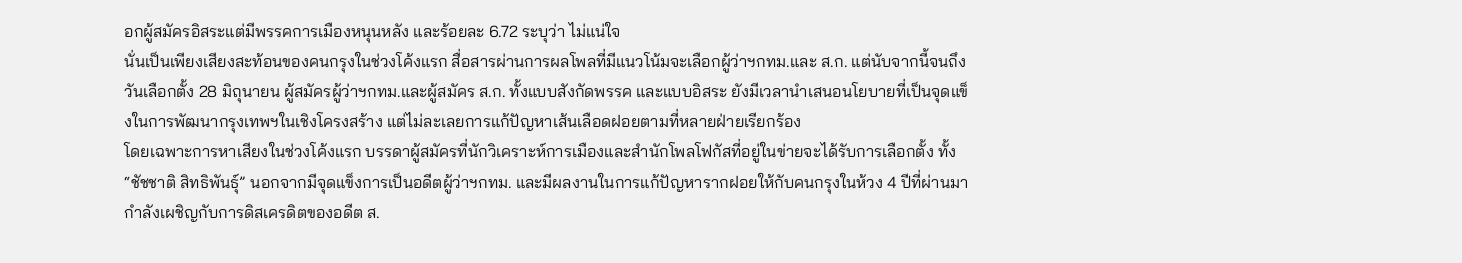อกผู้สมัครอิสระแต่มีพรรคการเมืองหนุนหลัง และร้อยละ 6.72 ระบุว่า ไม่แน่ใจ
นั่นเป็นเพียงเสียงสะท้อนของคนกรุงในช่วงโค้งแรก สื่อสารผ่านการผลโพลที่มีแนวโน้มจะเลือกผู้ว่าฯกทม.และ ส.ก. แต่นับจากนี้จนถึงวันเลือกตั้ง 28 มิถุนายน ผู้สมัครผู้ว่าฯกทม.และผู้สมัคร ส.ก. ทั้งแบบสังกัดพรรค และแบบอิสระ ยังมีเวลานำเสนอนโยบายที่เป็นจุดแข็งในการพัฒนากรุงเทพฯในเชิงโครงสร้าง แต่ไม่ละเลยการแก้ปัญหาเส้นเลือดฝอยตามที่หลายฝ่ายเรียกร้อง
โดยเฉพาะการหาเสียงในช่วงโค้งแรก บรรดาผู้สมัครที่นักวิเคราะห์การเมืองและสำนักโพลโฟกัสที่อยู่ในข่ายจะได้รับการเลือกตั้ง ทั้ง “ชัชชาติ สิทธิพันธุ์” นอกจากมีจุดแข็งการเป็นอดีตผู้ว่าฯกทม. และมีผลงานในการแก้ปัญหารากฝอยให้กับคนกรุงในห้วง 4 ปีที่ผ่านมา กำลังเผชิญกับการดิสเครดิตของอดีต ส.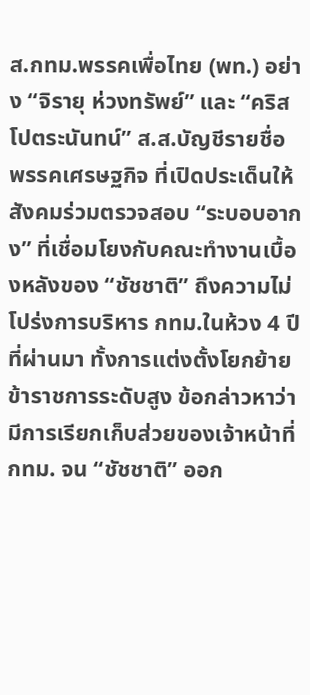ส.กทม.พรรคเพื่อไทย (พท.) อย่าง “จิรายุ ห่วงทรัพย์” และ “คริส โปตระนันทน์” ส.ส.บัญชีรายชื่อ พรรคเศรษฐกิจ ที่เปิดประเด็นให้สังคมร่วมตรวจสอบ “ระบอบอากง” ที่เชื่อมโยงกับคณะทำงานเบื้องหลังของ “ชัชชาติ” ถึงความไม่โปร่งการบริหาร กทม.ในห้วง 4 ปีที่ผ่านมา ทั้งการแต่งตั้งโยกย้ายข้าราชการระดับสูง ข้อกล่าวหาว่ามีการเรียกเก็บส่วยของเจ้าหน้าที่ กทม. จน “ชัชชาติ” ออก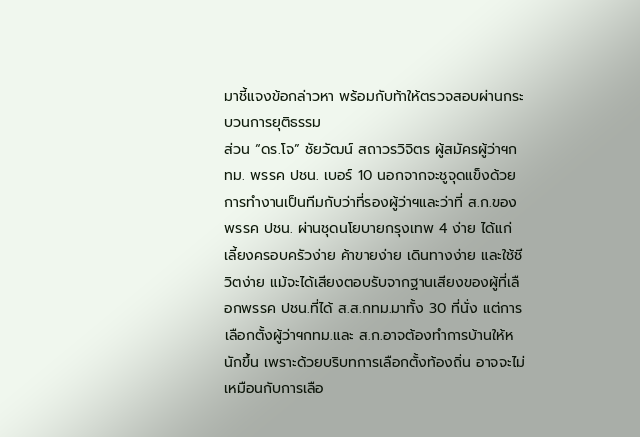มาชี้แจงข้อกล่าวหา พร้อมกับท้าให้ตรวจสอบผ่านกระบวนการยุติธรรม
ส่วน “ดร.โจ” ชัยวัฒน์ สถาวรวิจิตร ผู้สมัครผู้ว่าฯกทม. พรรค ปชน. เบอร์ 10 นอกจากจะชูจุดแข็งด้วยการทำงานเป็นทีมกับว่าที่รองผู้ว่าฯและว่าที่ ส.ก.ของพรรค ปชน. ผ่านชุดนโยบายกรุงเทพ 4 ง่าย ได้แก่ เลี้ยงครอบครัวง่าย ค้าขายง่าย เดินทางง่าย และใช้ชีวิตง่าย แม้จะได้เสียงตอบรับจากฐานเสียงของผู้ที่เลือกพรรค ปชน.ที่ได้ ส.ส.กทม.มาทั้ง 30 ที่นั่ง แต่การเลือกตั้งผู้ว่าฯกทม.และ ส.ก.อาจต้องทำการบ้านให้หนักขึ้น เพราะด้วยบริบทการเลือกตั้งท้องถิ่น อาจจะไม่เหมือนกับการเลือ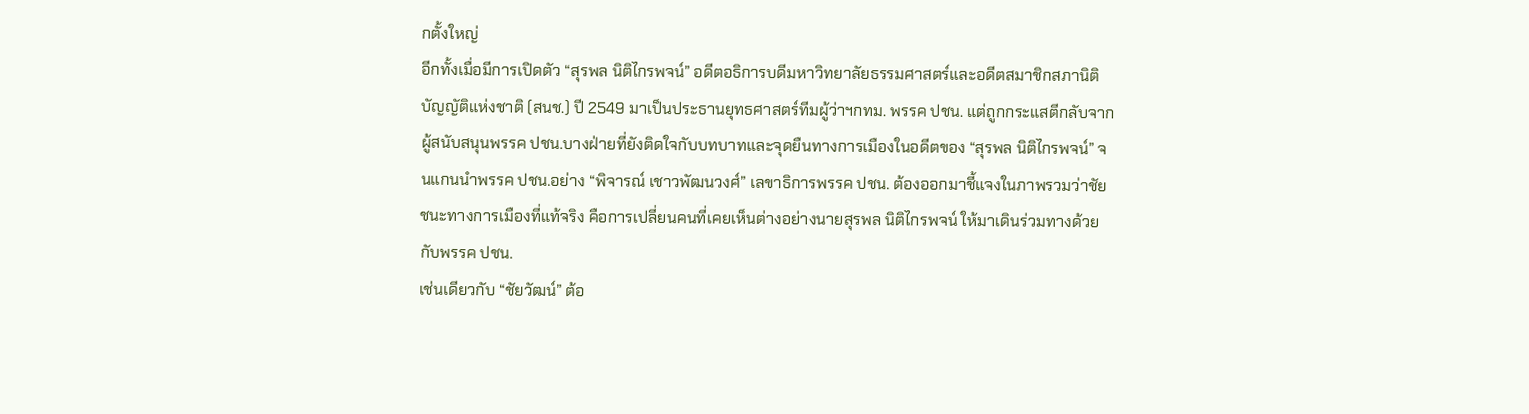กตั้งใหญ่
อีกทั้งเมื่อมีการเปิดตัว “สุรพล นิติไกรพจน์” อดีตอธิการบดีมหาวิทยาลัยธรรมศาสตร์และอดีตสมาชิกสภานิติบัญญัติแห่งชาติ (สนช.) ปี 2549 มาเป็นประธานยุทธศาสตร์ทีมผู้ว่าฯกทม. พรรค ปชน. แต่ถูกกระแสตีกลับจากผู้สนับสนุนพรรค ปชน.บางฝ่ายที่ยังติดใจกับบทบาทและจุดยืนทางการเมืองในอดีตของ “สุรพล นิติไกรพจน์” จนแกนนำพรรค ปชน.อย่าง “พิจารณ์ เชาวพัฒนวงศ์” เลขาธิการพรรค ปชน. ต้องออกมาชี้แจงในภาพรวมว่าชัยชนะทางการเมืองที่แท้จริง คือการเปลี่ยนคนที่เคยเห็นต่างอย่างนายสุรพล นิติไกรพจน์ ให้มาเดินร่วมทางด้วยกับพรรค ปชน.
เช่นเดียวกับ “ชัยวัฒน์” ต้อ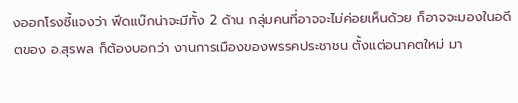งออกโรงชี้แจงว่า ฟีดแบ๊กน่าจะมีทั้ง 2 ด้าน กลุ่มคนที่อาจจะไม่ค่อยเห็นด้วย ก็อาจจะมองในอดีตของ อ.สุรพล ก็ต้องบอกว่า งานการเมืองของพรรคประชาชน ตั้งแต่อนาคตใหม่ มา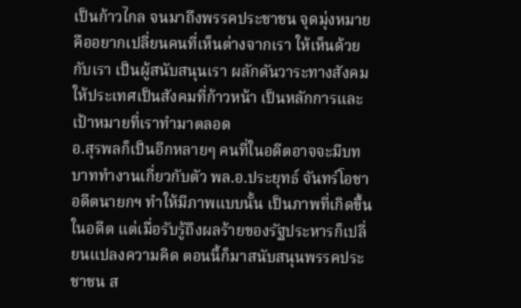เป็นก้าวไกล จนมาถึงพรรคประชาชน จุดมุ่งหมายคืออยากเปลี่ยนคนที่เห็นต่างจากเรา ให้เห็นด้วยกับเรา เป็นผู้สนับสนุนเรา ผลักดันวาระทางสังคม ให้ประเทศเป็นสังคมที่ก้าวหน้า เป็นหลักการและเป้าหมายที่เราทำมาตลอด
อ.สุรพลก็เป็นอีกหลายๆ คนที่ในอดีตอาจจะมีบทบาททำงานเกี่ยวกับตัว พล.อ.ประยุทธ์ จันทร์โอชา อดีตนายกฯ ทำให้มีภาพแบบนั้น เป็นภาพที่เกิดขึ้นในอดีต แต่เมื่อรับรู้ถึงผลร้ายของรัฐประหารก็เปลี่ยนแปลงความคิด ตอนนี้ก็มาสนับสนุนพรรคประชาชน ส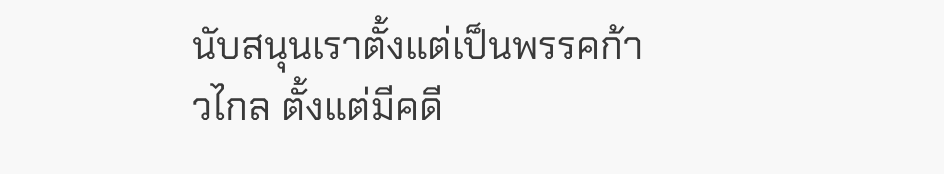นับสนุนเราตั้งแต่เป็นพรรคก้าวไกล ตั้งแต่มีคดี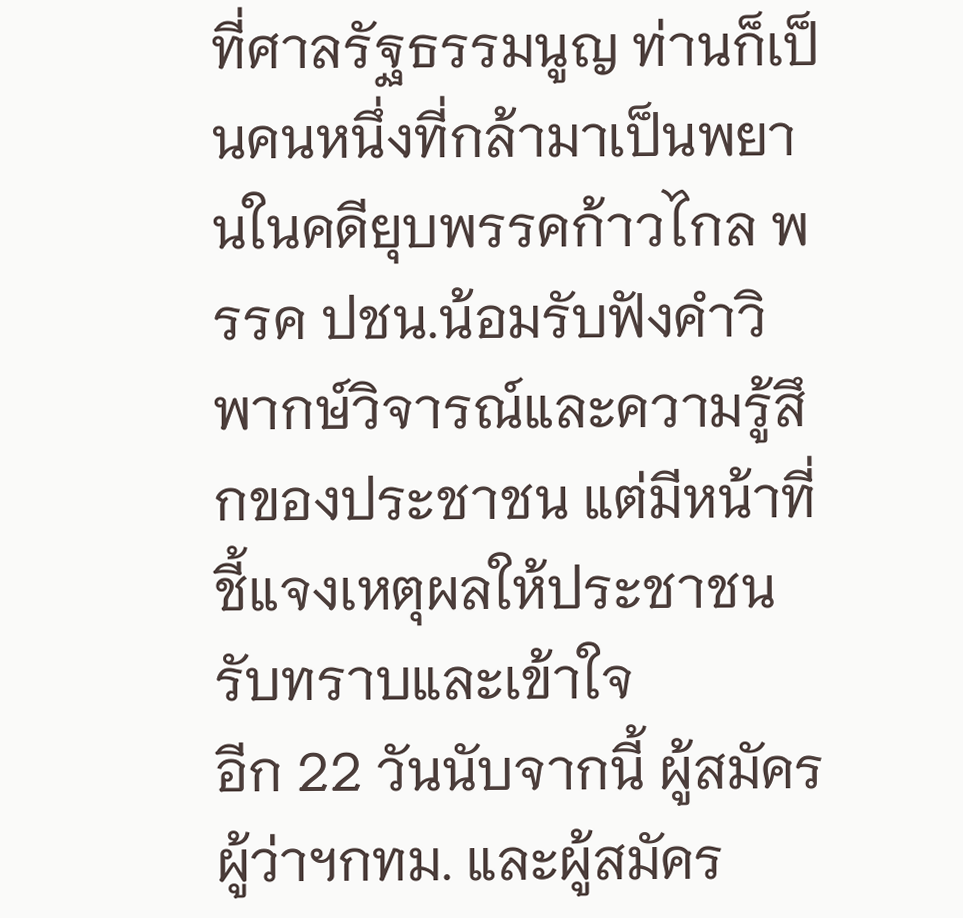ที่ศาลรัฐธรรมนูญ ท่านก็เป็นคนหนึ่งที่กล้ามาเป็นพยานในคดียุบพรรคก้าวไกล พรรค ปชน.น้อมรับฟังคำวิพากษ์วิจารณ์และความรู้สึกของประชาชน แต่มีหน้าที่ชี้แจงเหตุผลให้ประชาชนรับทราบและเข้าใจ
อีก 22 วันนับจากนี้ ผู้สมัครผู้ว่าฯกทม. และผู้สมัคร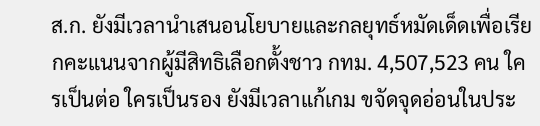ส.ก. ยังมีเวลานำเสนอนโยบายและกลยุทธ์หมัดเด็ดเพื่อเรียกคะแนนจากผู้มีสิทธิเลือกตั้งชาว กทม. 4,507,523 คน ใครเป็นต่อ ใครเป็นรอง ยังมีเวลาแก้เกม ขจัดจุดอ่อนในประ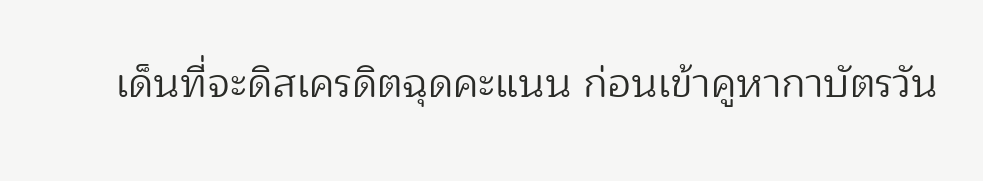เด็นที่จะดิสเครดิตฉุดคะแนน ก่อนเข้าคูหากาบัตรวัน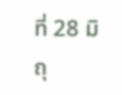ที่ 28 มิถุ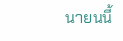นายนนี้